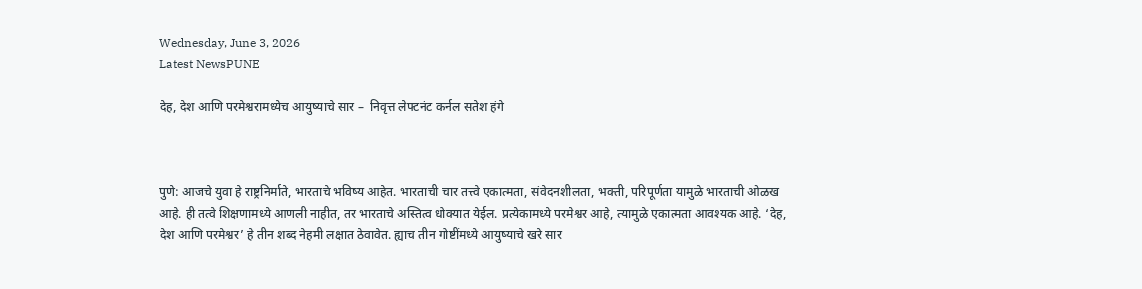Wednesday, June 3, 2026
Latest NewsPUNE

देह, देश आणि परमेश्वरामध्येच आयुष्याचे सार –  निवृत्त लेफ्टनंट कर्नल सतेश हंगे



पुणे: आजचे युवा हे राष्ट्रनिर्माते, भारताचे भविष्य आहेत. भारताची चार तत्त्वे एकात्मता, संवेदनशीलता, भक्ती, परिपूर्णता यामुळे भारताची ओळख आहे. ही तत्वे शिक्षणामध्ये आणली नाहीत, तर भारताचे अस्तित्व धोक्यात येईल. प्रत्येकामध्ये परमेश्वर आहे, त्यामुळे एकात्मता आवश्यक आहे. ‘देह, देश आणि परमेश्वर’ हे तीन शब्द नेहमी लक्षात ठेवावेत. ह्याच तीन गोष्टींमध्ये आयुष्याचे खरे सार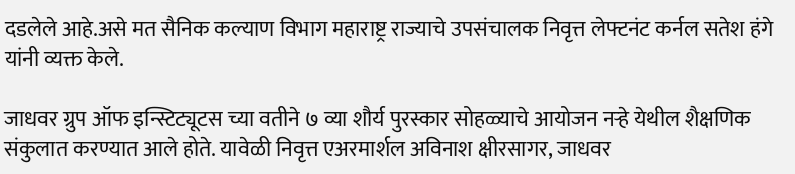दडलेले आहे.असे मत सैनिक कल्याण विभाग महाराष्ट्र राज्याचे उपसंचालक निवृत्त लेफ्टनंट कर्नल सतेश हंगे यांनी व्यक्त केले.

जाधवर ग्रुप ऑफ इन्स्टिट्यूटस च्या वतीने ७ व्या शौर्य पुरस्कार सोहळ्याचे आयोजन नऱ्हे येथील शैक्षणिक संकुलात करण्यात आले होते. यावेळी निवृत्त एअरमार्शल अविनाश क्षीरसागर, जाधवर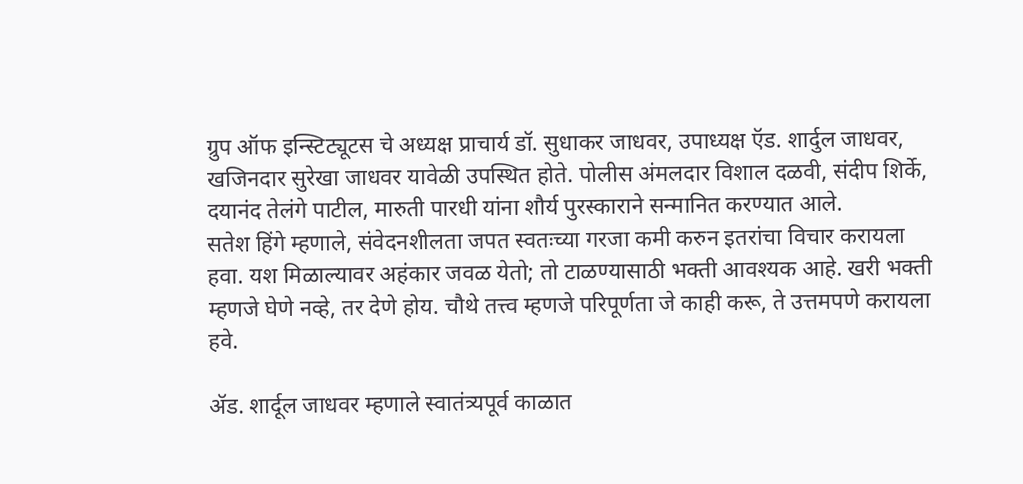ग्रुप ऑफ इन्स्टिट्यूटस चे अध्यक्ष प्राचार्य डॉ. सुधाकर जाधवर, उपाध्यक्ष ऍड. शार्दुल जाधवर, खजिनदार सुरेखा जाधवर यावेळी उपस्थित होते. पोलीस अंमलदार विशाल दळवी, संदीप शिर्के, दयानंद तेलंगे पाटील, मारुती पारधी यांना शौर्य पुरस्काराने सन्मानित करण्यात आले.
सतेश हिंगे म्हणाले, संवेदनशीलता जपत स्वतःच्या गरजा कमी करुन इतरांचा विचार करायला हवा. यश मिळाल्यावर अहंकार जवळ येतो; तो टाळण्यासाठी भक्ती आवश्यक आहे. खरी भक्ती म्हणजे घेणे नव्हे, तर देणे होय. चौथे तत्त्व म्हणजे परिपूर्णता जे काही करू, ते उत्तमपणे करायला हवे.

ॲड. शार्दूल जाधवर म्हणाले स्वातंत्र्यपूर्व काळात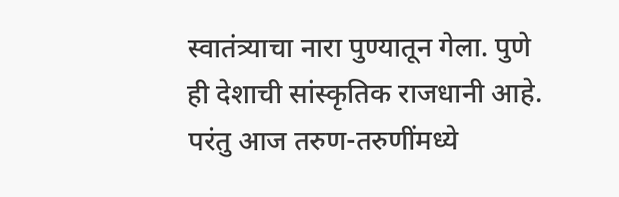स्वातंत्र्याचा नारा पुण्यातून गेला. पुणे ही देशाची सांस्कृतिक राजधानी आहे. परंतु आज तरुण-तरुणींमध्ये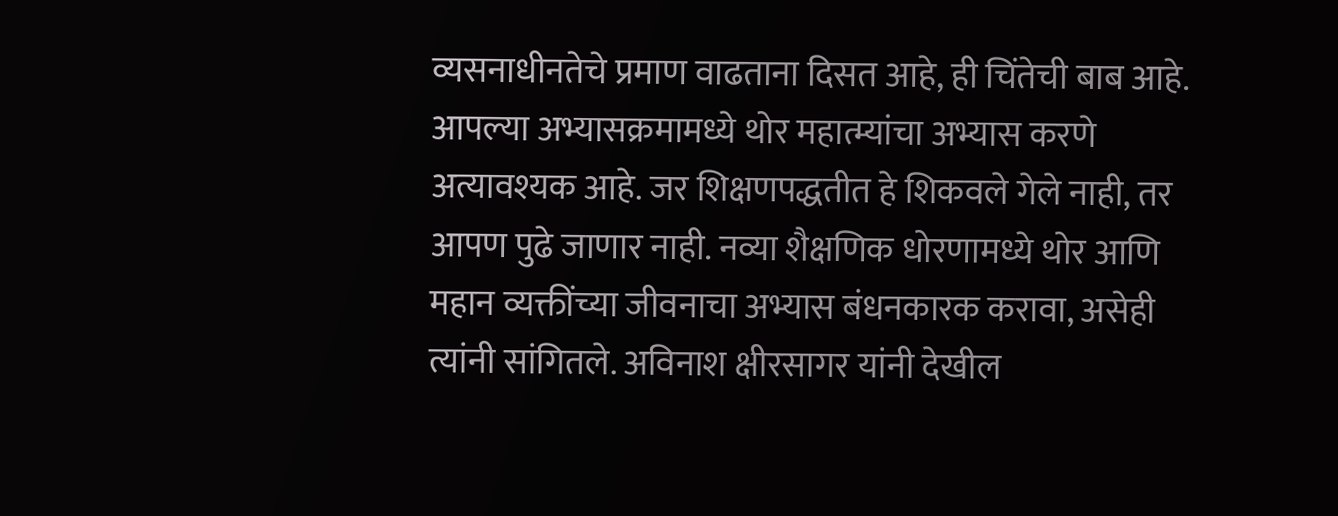व्यसनाधीनतेचे प्रमाण वाढताना दिसत आहे, ही चिंतेची बाब आहे. आपल्या अभ्यासक्रमामध्ये थोर महात्म्यांचा अभ्यास करणे अत्यावश्यक आहे. जर शिक्षणपद्धतीत हे शिकवले गेले नाही, तर आपण पुढे जाणार नाही. नव्या शैक्षणिक धोरणामध्ये थोर आणि महान व्यक्तींच्या जीवनाचा अभ्यास बंधनकारक करावा, असेही त्यांनी सांगितले. अविनाश क्षीरसागर यांनी देखील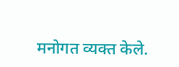मनोगत व्यक्त केले.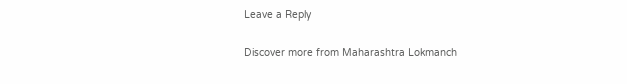Leave a Reply

Discover more from Maharashtra Lokmanch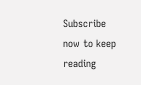Subscribe now to keep reading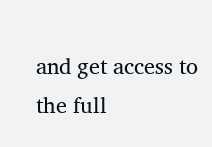and get access to the full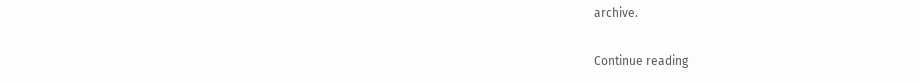archive.

Continue reading